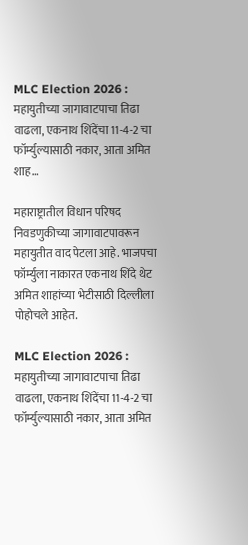MLC Election 2026 : महायुतीच्या जागावाटपाचा तिढा वाढला, एकनाथ शिंदेंचा 11-4-2 चा फॉर्म्युल्यासाठी नकार, आता अमित शाह…

महाराष्ट्रातील विधान परिषद निवडणुकीच्या जागावाटपावरून महायुतीत वाद पेटला आहे. भाजपचा फॉर्म्युला नाकारत एकनाथ शिंदे थेट अमित शाहांच्या भेटीसाठी दिल्लीला पोहोचले आहेत.

MLC Election 2026 : महायुतीच्या जागावाटपाचा तिढा वाढला, एकनाथ शिंदेंचा 11-4-2 चा फॉर्म्युल्यासाठी नकार, आता अमित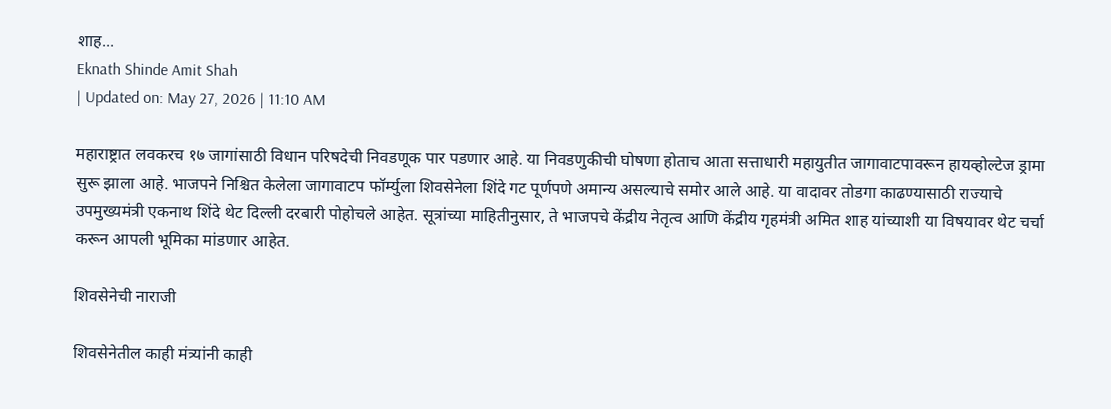शाह...
Eknath Shinde Amit Shah
| Updated on: May 27, 2026 | 11:10 AM

महाराष्ट्रात लवकरच १७ जागांसाठी विधान परिषदेची निवडणूक पार पडणार आहे. या निवडणुकीची घोषणा होताच आता सत्ताधारी महायुतीत जागावाटपावरून हायव्होल्टेज ड्रामा सुरू झाला आहे. भाजपने निश्चित केलेला जागावाटप फॉर्म्युला शिवसेनेला शिंदे गट पूर्णपणे अमान्य असल्याचे समोर आले आहे. या वादावर तोडगा काढण्यासाठी राज्याचे उपमुख्यमंत्री एकनाथ शिंदे थेट दिल्ली दरबारी पोहोचले आहेत. सूत्रांच्या माहितीनुसार, ते भाजपचे केंद्रीय नेतृत्व आणि केंद्रीय गृहमंत्री अमित शाह यांच्याशी या विषयावर थेट चर्चा करून आपली भूमिका मांडणार आहेत.

शिवसेनेची नाराजी

शिवसेनेतील काही मंत्र्यांनी काही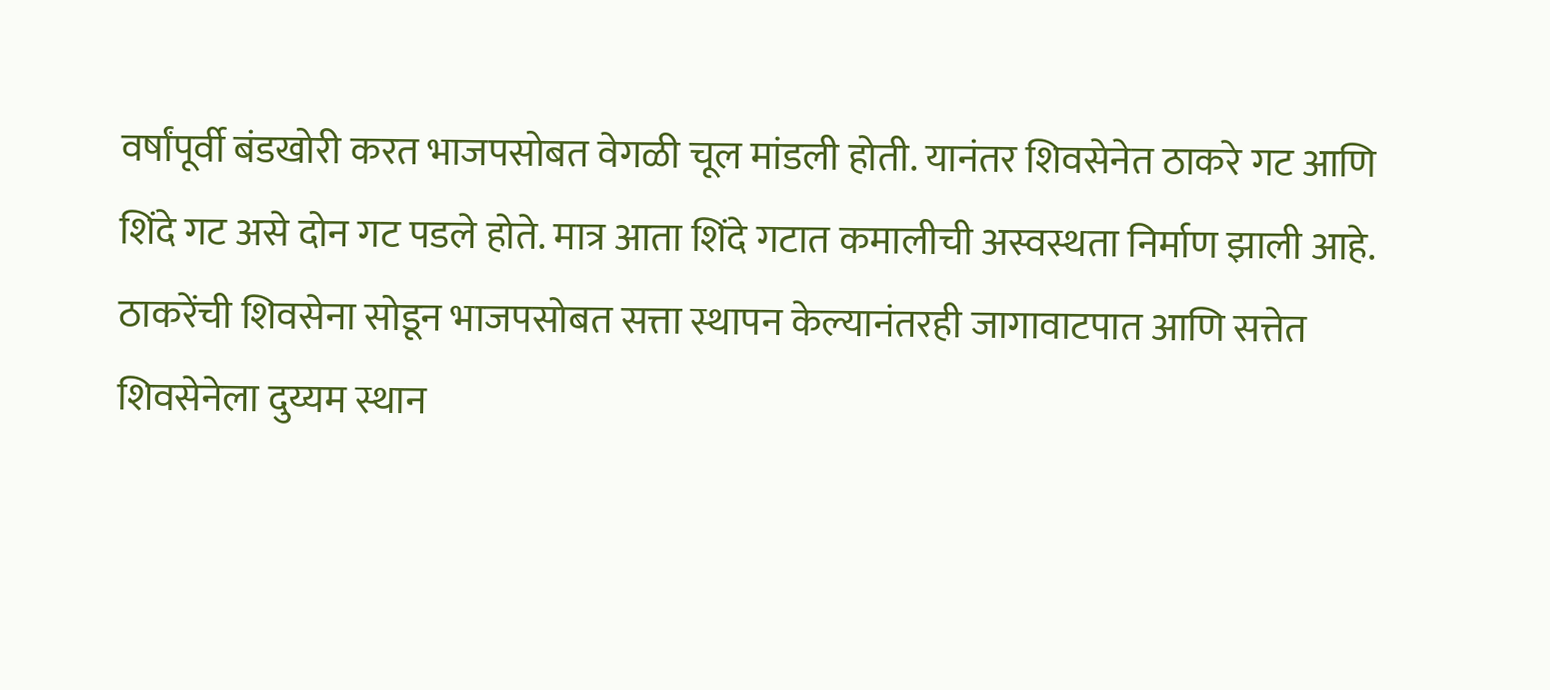वर्षांपूर्वी बंडखोरी करत भाजपसोबत वेगळी चूल मांडली होती. यानंतर शिवसेनेत ठाकरे गट आणि शिंदे गट असे दोन गट पडले होते. मात्र आता शिंदे गटात कमालीची अस्वस्थता निर्माण झाली आहे. ठाकरेंची शिवसेना सोडून भाजपसोबत सत्ता स्थापन केल्यानंतरही जागावाटपात आणि सत्तेत शिवसेनेला दुय्यम स्थान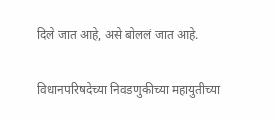दिले जात आहे, असे बोललं जात आहे.

विधानपरिषदेच्या निवडणुकीच्या महायुतीच्या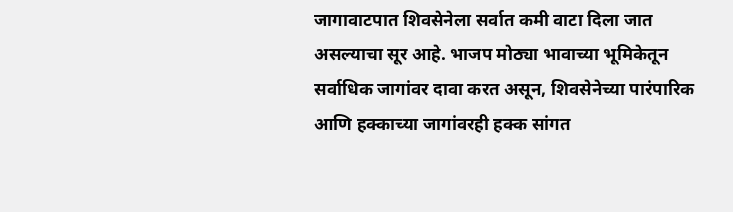जागावाटपात शिवसेनेला सर्वात कमी वाटा दिला जात असल्याचा सूर आहे. भाजप मोठ्या भावाच्या भूमिकेतून सर्वाधिक जागांवर दावा करत असून, शिवसेनेच्या पारंपारिक आणि हक्काच्या जागांवरही हक्क सांगत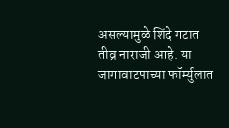असल्यामुळे शिंदे गटात तीव्र नाराजी आहे. या जागावाटपाच्या फॉर्म्युलात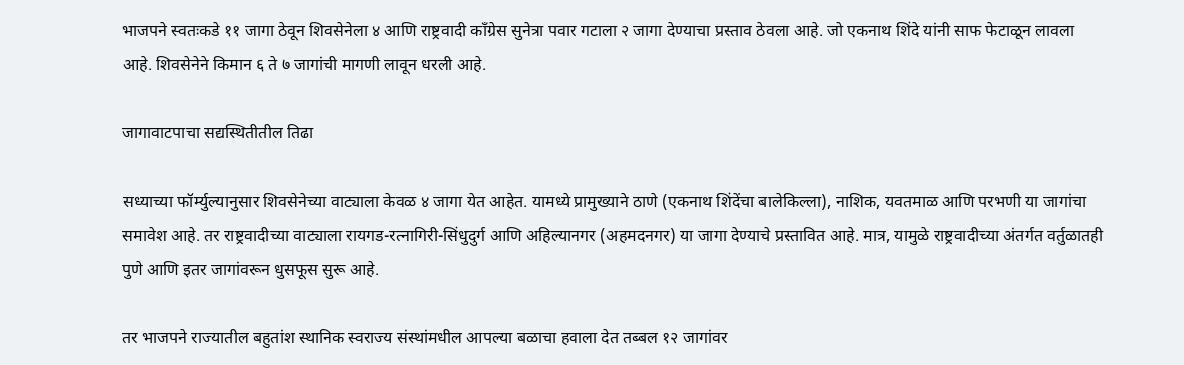भाजपने स्वतःकडे ११ जागा ठेवून शिवसेनेला ४ आणि राष्ट्रवादी काँग्रेस सुनेत्रा पवार गटाला २ जागा देण्याचा प्रस्ताव ठेवला आहे. जो एकनाथ शिंदे यांनी साफ फेटाळून लावला आहे. शिवसेनेने किमान ६ ते ७ जागांची मागणी लावून धरली आहे.

जागावाटपाचा सद्यस्थितीतील तिढा

सध्याच्या फॉर्म्युल्यानुसार शिवसेनेच्या वाट्याला केवळ ४ जागा येत आहेत. यामध्ये प्रामुख्याने ठाणे (एकनाथ शिंदेंचा बालेकिल्ला), नाशिक, यवतमाळ आणि परभणी या जागांचा समावेश आहे. तर राष्ट्रवादीच्या वाट्याला रायगड-रत्नागिरी-सिंधुदुर्ग आणि अहिल्यानगर (अहमदनगर) या जागा देण्याचे प्रस्तावित आहे. मात्र, यामुळे राष्ट्रवादीच्या अंतर्गत वर्तुळातही पुणे आणि इतर जागांवरून धुसफूस सुरू आहे.

तर भाजपने राज्यातील बहुतांश स्थानिक स्वराज्य संस्थांमधील आपल्या बळाचा हवाला देत तब्बल १२ जागांवर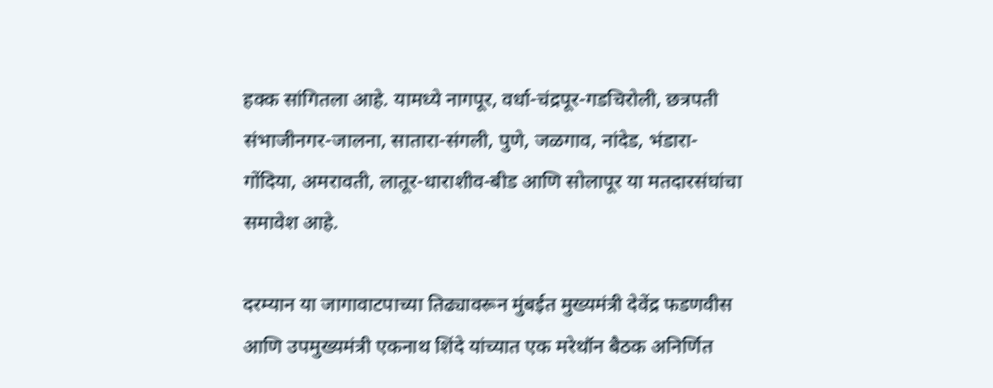हक्क सांगितला आहे. यामध्ये नागपूर, वर्धा-चंद्रपूर-गडचिरोली, छत्रपती संभाजीनगर-जालना, सातारा-संगली, पुणे, जळगाव, नांदेड, भंडारा-गोंदिया, अमरावती, लातूर-धाराशीव-बीड आणि सोलापूर या मतदारसंघांचा समावेश आहे.

दरम्यान या जागावाटपाच्या तिढ्यावरून मुंबईत मुख्यमंत्री देवेंद्र फडणवीस आणि उपमुख्यमंत्री एकनाथ शिंदे यांच्यात एक मरेथॉन बैठक अनिर्णित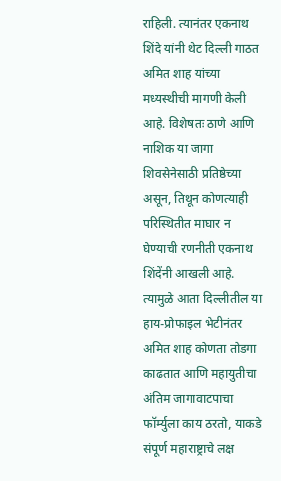राहिली. त्यानंतर एकनाथ शिंदे यांनी थेट दिल्ली गाठत अमित शाह यांच्या मध्यस्थीची मागणी केली आहे. विशेषतः ठाणे आणि नाशिक या जागा शिवसेनेसाठी प्रतिष्ठेच्या असून, तिथून कोणत्याही परिस्थितीत माघार न घेण्याची रणनीती एकनाथ शिंदेंनी आखली आहे. त्यामुळे आता दिल्लीतील या हाय-प्रोफाइल भेटीनंतर अमित शाह कोणता तोडगा काढतात आणि महायुतीचा अंतिम जागावाटपाचा फॉर्म्युला काय ठरतो, याकडे संपूर्ण महाराष्ट्राचे लक्ष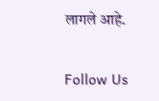लागले आहे.

Follow Us